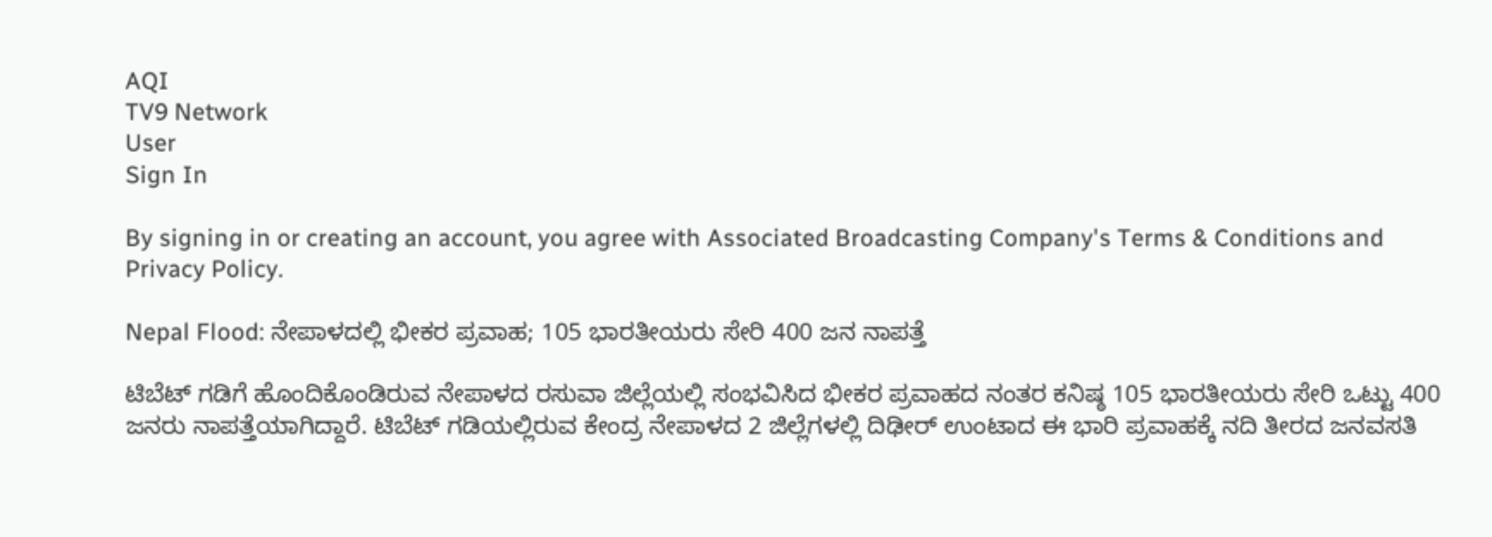AQI
TV9 Network
User
Sign In

By signing in or creating an account, you agree with Associated Broadcasting Company's Terms & Conditions and Privacy Policy.

Nepal Flood: ನೇಪಾಳದಲ್ಲಿ ಭೀಕರ ಪ್ರವಾಹ; 105 ಭಾರತೀಯರು ಸೇರಿ 400 ಜನ ನಾಪತ್ತೆ

ಟಿಬೆಟ್ ಗಡಿಗೆ ಹೊಂದಿಕೊಂಡಿರುವ ನೇಪಾಳದ ರಸುವಾ ಜಿಲ್ಲೆಯಲ್ಲಿ ಸಂಭವಿಸಿದ ಭೀಕರ ಪ್ರವಾಹದ ನಂತರ ಕನಿಷ್ಠ 105 ಭಾರತೀಯರು ಸೇರಿ ಒಟ್ಟು 400 ಜನರು ನಾಪತ್ತೆಯಾಗಿದ್ದಾರೆ. ಟಿಬೆಟ್ ಗಡಿಯಲ್ಲಿರುವ ಕೇಂದ್ರ ನೇಪಾಳದ 2 ಜಿಲ್ಲೆಗಳಲ್ಲಿ ದಿಢೀರ್ ಉಂಟಾದ ಈ ಭಾರಿ ಪ್ರವಾಹಕ್ಕೆ ನದಿ ತೀರದ ಜನವಸತಿ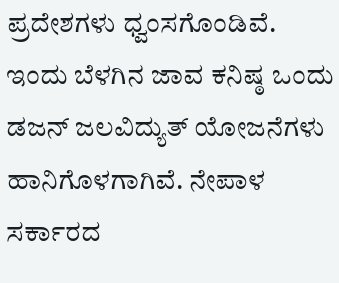ಪ್ರದೇಶಗಳು ಧ್ವಂಸಗೊಂಡಿವೆ. ಇಂದು ಬೆಳಗಿನ ಜಾವ ಕನಿಷ್ಠ ಒಂದು ಡಜನ್ ಜಲವಿದ್ಯುತ್ ಯೋಜನೆಗಳು ಹಾನಿಗೊಳಗಾಗಿವೆ. ನೇಪಾಳ ಸರ್ಕಾರದ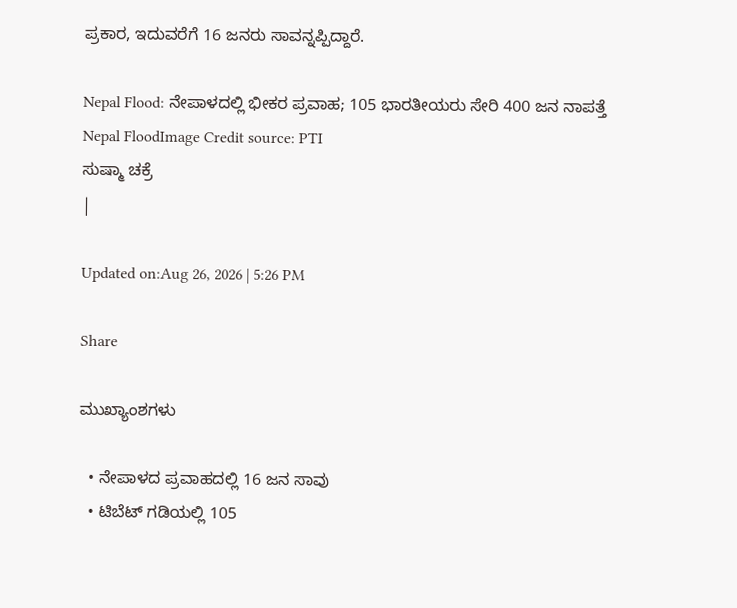ಪ್ರಕಾರ, ಇದುವರೆಗೆ 16 ಜನರು ಸಾವನ್ನಪ್ಪಿದ್ದಾರೆ.

Nepal Flood: ನೇಪಾಳದಲ್ಲಿ ಭೀಕರ ಪ್ರವಾಹ; 105 ಭಾರತೀಯರು ಸೇರಿ 400 ಜನ ನಾಪತ್ತೆ
Nepal FloodImage Credit source: PTI
ಸುಷ್ಮಾ ಚಕ್ರೆ
|

Updated on:Aug 26, 2026 | 5:26 PM

Share

ಮುಖ್ಯಾಂಶಗಳು

  • ನೇಪಾಳದ ಪ್ರವಾಹದಲ್ಲಿ 16 ಜನ ಸಾವು
  • ಟಿಬೆಟ್ ಗಡಿಯಲ್ಲಿ 105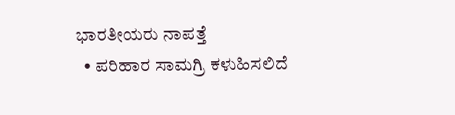ಭಾರತೀಯರು ನಾಪತ್ತೆ
  • ಪರಿಹಾರ ಸಾಮಗ್ರಿ ಕಳುಹಿಸಲಿದೆ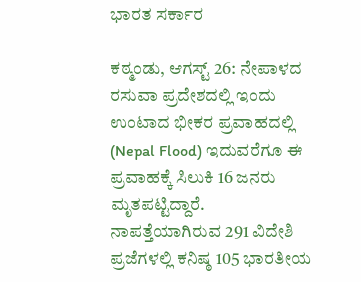ಭಾರತ ಸರ್ಕಾರ

ಕಠ್ಮಂಡು, ಆಗಸ್ಟ್ 26: ನೇಪಾಳದ ರಸುವಾ ಪ್ರದೇಶದಲ್ಲಿ ಇಂದು ಉಂಟಾದ ಭೀಕರ ಪ್ರವಾಹದಲ್ಲಿ (Nepal Flood) ಇದುವರೆಗೂ ಈ ಪ್ರವಾಹಕ್ಕೆ ಸಿಲುಕಿ 16 ಜನರು ಮೃತಪಟ್ಟಿದ್ದಾರೆ. ನಾಪತ್ತೆಯಾಗಿರುವ 291 ವಿದೇಶಿ ಪ್ರಜೆಗಳಲ್ಲಿ ಕನಿಷ್ಠ 105 ಭಾರತೀಯ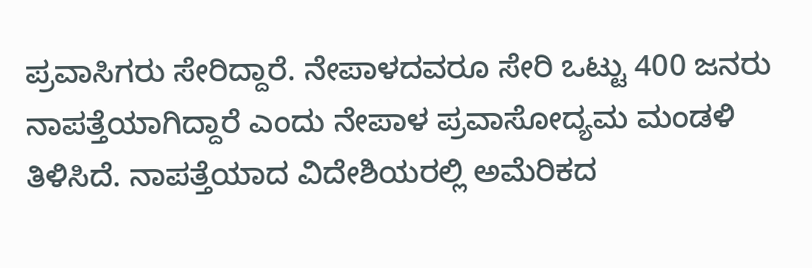ಪ್ರವಾಸಿಗರು ಸೇರಿದ್ದಾರೆ. ನೇಪಾಳದವರೂ ಸೇರಿ ಒಟ್ಟು 400 ಜನರು ನಾಪತ್ತೆಯಾಗಿದ್ದಾರೆ ಎಂದು ನೇಪಾಳ ಪ್ರವಾಸೋದ್ಯಮ ಮಂಡಳಿ ತಿಳಿಸಿದೆ. ನಾಪತ್ತೆಯಾದ ವಿದೇಶಿಯರಲ್ಲಿ ಅಮೆರಿಕದ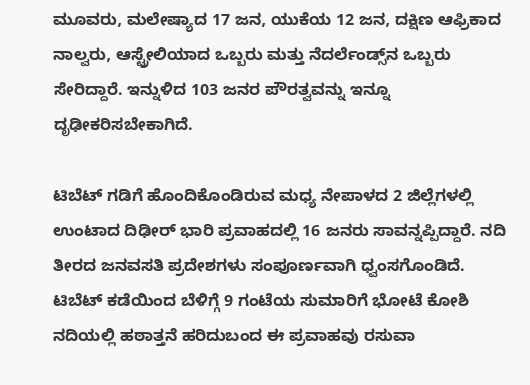ಮೂವರು, ಮಲೇಷ್ಯಾದ 17 ಜನ, ಯುಕೆಯ 12 ಜನ, ದಕ್ಷಿಣ ಆಫ್ರಿಕಾದ ನಾಲ್ವರು, ಆಸ್ಟ್ರೇಲಿಯಾದ ಒಬ್ಬರು ಮತ್ತು ನೆದರ್ಲೆಂಡ್ಸ್‌ನ ಒಬ್ಬರು ಸೇರಿದ್ದಾರೆ. ಇನ್ನುಳಿದ 103 ಜನರ ಪೌರತ್ವವನ್ನು ಇನ್ನೂ ದೃಢೀಕರಿಸಬೇಕಾಗಿದೆ.

ಟಿಬೆಟ್ ಗಡಿಗೆ ಹೊಂದಿಕೊಂಡಿರುವ ಮಧ್ಯ ನೇಪಾಳದ 2 ಜಿಲ್ಲೆಗಳಲ್ಲಿ ಉಂಟಾದ ದಿಢೀರ್ ಭಾರಿ ಪ್ರವಾಹದಲ್ಲಿ 16 ಜನರು ಸಾವನ್ನಪ್ಪಿದ್ದಾರೆ. ನದಿ ತೀರದ ಜನವಸತಿ ಪ್ರದೇಶಗಳು ಸಂಪೂರ್ಣವಾಗಿ ಧ್ವಂಸಗೊಂಡಿದೆ. ಟಿಬೆಟ್ ಕಡೆಯಿಂದ ಬೆಳಿಗ್ಗೆ 9 ಗಂಟೆಯ ಸುಮಾರಿಗೆ ಭೋಟೆ ಕೋಶಿ ನದಿಯಲ್ಲಿ ಹಠಾತ್ತನೆ ಹರಿದುಬಂದ ಈ ಪ್ರವಾಹವು ರಸುವಾ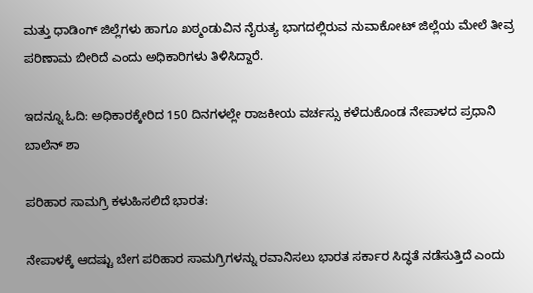ಮತ್ತು ಧಾಡಿಂಗ್ ಜಿಲ್ಲೆಗಳು ಹಾಗೂ ಖಠ್ಮಂಡುವಿನ ನೈರುತ್ಯ ಭಾಗದಲ್ಲಿರುವ ನುವಾಕೋಟ್ ಜಿಲ್ಲೆಯ ಮೇಲೆ ತೀವ್ರ ಪರಿಣಾಮ ಬೀರಿದೆ ಎಂದು ಅಧಿಕಾರಿಗಳು ತಿಳಿಸಿದ್ದಾರೆ.

ಇದನ್ನೂ ಓದಿ: ಅಧಿಕಾರಕ್ಕೇರಿದ 150 ದಿನಗಳಲ್ಲೇ ರಾಜಕೀಯ ವರ್ಚಸ್ಸು ಕಳೆದುಕೊಂಡ ನೇಪಾಳದ ಪ್ರಧಾನಿ ಬಾಲೆನ್ ಶಾ

ಪರಿಹಾರ ಸಾಮಗ್ರಿ ಕಳುಹಿಸಲಿದೆ ಭಾರತ:

ನೇಪಾಳಕ್ಕೆ ಆದಷ್ಟು ಬೇಗ ಪರಿಹಾರ ಸಾಮಗ್ರಿಗಳನ್ನು ರವಾನಿಸಲು ಭಾರತ ಸರ್ಕಾರ ಸಿದ್ಧತೆ ನಡೆಸುತ್ತಿದೆ ಎಂದು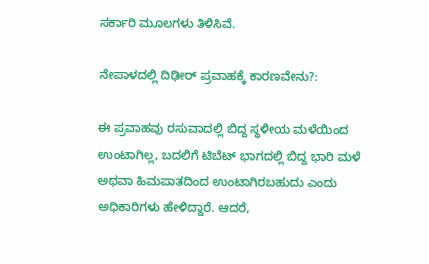ಸರ್ಕಾರಿ ಮೂಲಗಳು ತಿಳಿಸಿವೆ.

ನೇಪಾಳದಲ್ಲಿ ದಿಢೀರ್ ಪ್ರವಾಹಕ್ಕೆ ಕಾರಣವೇನು?:

ಈ ಪ್ರವಾಹವು ರಸುವಾದಲ್ಲಿ ಬಿದ್ದ ಸ್ಥಳೀಯ ಮಳೆಯಿಂದ ಉಂಟಾಗಿಲ್ಲ, ಬದಲಿಗೆ ಟಿಬೆಟ್ ಭಾಗದಲ್ಲಿ ಬಿದ್ದ ಭಾರಿ ಮಳೆ ಅಥವಾ ಹಿಮಪಾತದಿಂದ ಉಂಟಾಗಿರಬಹುದು ಎಂದು ಅಧಿಕಾರಿಗಳು ಹೇಳಿದ್ದಾರೆ. ಆದರೆ,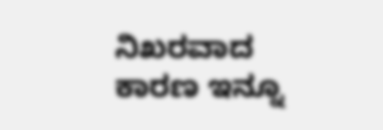ನಿಖರವಾದ ಕಾರಣ ಇನ್ನೂ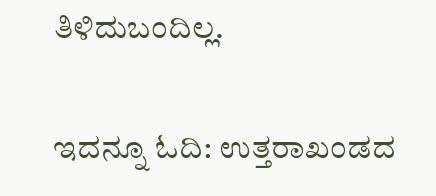ತಿಳಿದುಬಂದಿಲ್ಲ.

ಇದನ್ನೂ ಓದಿ: ಉತ್ತರಾಖಂಡದ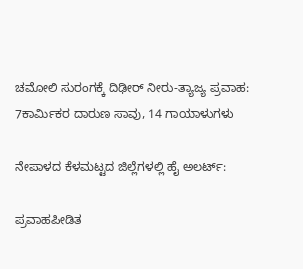ಚಮೋಲಿ ಸುರಂಗಕ್ಕೆ ದಿಢೀರ್ ನೀರು-ತ್ಯಾಜ್ಯ ಪ್ರವಾಹ: 7ಕಾರ್ಮಿಕರ ದಾರುಣ ಸಾವು, 14 ಗಾಯಾಳುಗಳು

ನೇಪಾಳದ ಕೆಳಮಟ್ಟದ ಜಿಲ್ಲೆಗಳಲ್ಲಿ ಹೈ ಅಲರ್ಟ್:

ಪ್ರವಾಹಪೀಡಿತ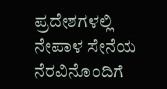ಪ್ರದೇಶಗಳಲ್ಲಿ ನೇಪಾಳ ಸೇನೆಯ ನೆರವಿನೊಂದಿಗೆ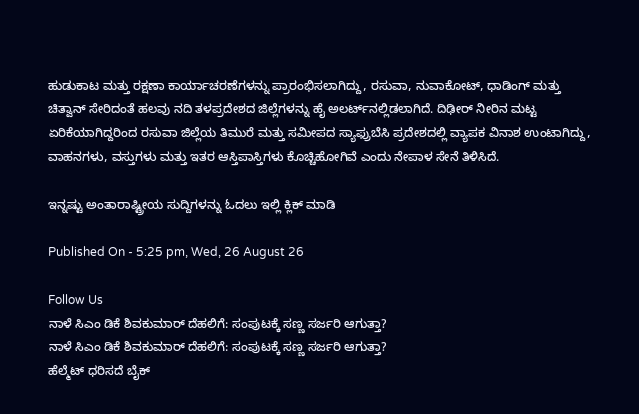ಹುಡುಕಾಟ ಮತ್ತು ರಕ್ಷಣಾ ಕಾರ್ಯಾಚರಣೆಗಳನ್ನು ಪ್ರಾರಂಭಿಸಲಾಗಿದ್ದು, ರಸುವಾ, ನುವಾಕೋಟ್, ಧಾಡಿಂಗ್ ಮತ್ತು ಚಿತ್ವಾನ್ ಸೇರಿದಂತೆ ಹಲವು ನದಿ ತಳಪ್ರದೇಶದ ಜಿಲ್ಲೆಗಳನ್ನು ಹೈ ಅಲರ್ಟ್‌ನಲ್ಲಿಡಲಾಗಿದೆ. ದಿಢೀರ್ ನೀರಿನ ಮಟ್ಟ ಏರಿಕೆಯಾಗಿದ್ದರಿಂದ ರಸುವಾ ಜಿಲ್ಲೆಯ ತಿಮುರೆ ಮತ್ತು ಸಮೀಪದ ಸ್ಯಾಫ್ರುಬೆಸಿ ಪ್ರದೇಶದಲ್ಲಿ ವ್ಯಾಪಕ ವಿನಾಶ ಉಂಟಾಗಿದ್ದು, ವಾಹನಗಳು, ವಸ್ತುಗಳು ಮತ್ತು ಇತರ ಆಸ್ತಿಪಾಸ್ತಿಗಳು ಕೊಚ್ಚಿಹೋಗಿವೆ ಎಂದು ನೇಪಾಳ ಸೇನೆ ತಿಳಿಸಿದೆ.

ಇನ್ನಷ್ಟು ಅಂತಾರಾಷ್ಟ್ರೀಯ ಸುದ್ದಿಗಳನ್ನು ಓದಲು ಇಲ್ಲಿ ಕ್ಲಿಕ್ ಮಾಡಿ

Published On - 5:25 pm, Wed, 26 August 26

Follow Us
ನಾಳೆ ಸಿಎಂ ಡಿಕೆ ಶಿವಕುಮಾರ್ ದೆಹಲಿಗೆ: ಸಂಪುಟಕ್ಕೆ ಸಣ್ಣ ಸರ್ಜರಿ ಆಗುತ್ತಾ?
ನಾಳೆ ಸಿಎಂ ಡಿಕೆ ಶಿವಕುಮಾರ್ ದೆಹಲಿಗೆ: ಸಂಪುಟಕ್ಕೆ ಸಣ್ಣ ಸರ್ಜರಿ ಆಗುತ್ತಾ?
ಹೆಲ್ಮೆಟ್ ಧರಿಸದೆ ಬೈಕ್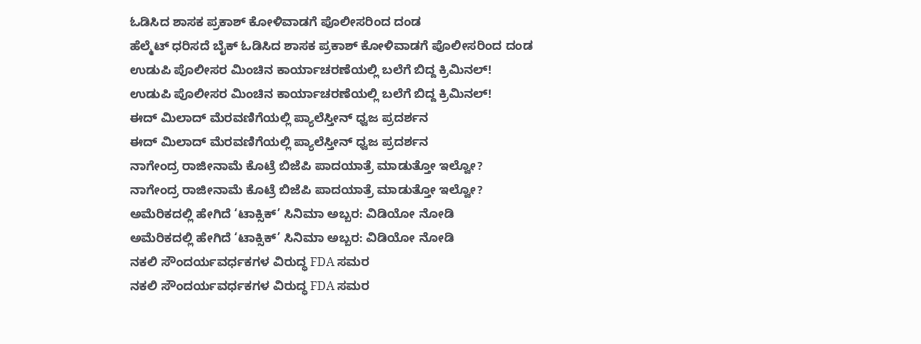ಓಡಿಸಿದ ಶಾಸಕ ಪ್ರಕಾಶ್ ಕೋಳಿವಾಡಗೆ ಪೊಲೀಸರಿಂದ ದಂಡ
ಹೆಲ್ಮೆಟ್ ಧರಿಸದೆ ಬೈಕ್ ಓಡಿಸಿದ ಶಾಸಕ ಪ್ರಕಾಶ್ ಕೋಳಿವಾಡಗೆ ಪೊಲೀಸರಿಂದ ದಂಡ
ಉಡುಪಿ ಪೊಲೀಸರ ಮಿಂಚಿನ ಕಾರ್ಯಾಚರಣೆಯಲ್ಲಿ ಬಲೆಗೆ ಬಿದ್ದ ಕ್ರಿಮಿನಲ್!
ಉಡುಪಿ ಪೊಲೀಸರ ಮಿಂಚಿನ ಕಾರ್ಯಾಚರಣೆಯಲ್ಲಿ ಬಲೆಗೆ ಬಿದ್ದ ಕ್ರಿಮಿನಲ್!
ಈದ್ ಮಿಲಾದ್ ಮೆರವಣಿಗೆಯಲ್ಲಿ ಪ್ಯಾಲೆಸ್ತೀನ್ ಧ್ವಜ ಪ್ರದರ್ಶನ
ಈದ್ ಮಿಲಾದ್ ಮೆರವಣಿಗೆಯಲ್ಲಿ ಪ್ಯಾಲೆಸ್ತೀನ್ ಧ್ವಜ ಪ್ರದರ್ಶನ
ನಾಗೇಂದ್ರ ರಾಜೀನಾಮೆ ಕೊಟ್ರೆ ಬಿಜೆಪಿ ಪಾದಯಾತ್ರೆ ಮಾಡುತ್ತೋ ಇಲ್ವೋ?
ನಾಗೇಂದ್ರ ರಾಜೀನಾಮೆ ಕೊಟ್ರೆ ಬಿಜೆಪಿ ಪಾದಯಾತ್ರೆ ಮಾಡುತ್ತೋ ಇಲ್ವೋ?
ಅಮೆರಿಕದಲ್ಲಿ ಹೇಗಿದೆ ‘ಟಾಕ್ಸಿಕ್’ ಸಿನಿಮಾ ಅಬ್ಬರ: ವಿಡಿಯೋ ನೋಡಿ
ಅಮೆರಿಕದಲ್ಲಿ ಹೇಗಿದೆ ‘ಟಾಕ್ಸಿಕ್’ ಸಿನಿಮಾ ಅಬ್ಬರ: ವಿಡಿಯೋ ನೋಡಿ
ನಕಲಿ ಸೌಂದರ್ಯವರ್ಧಕಗಳ ವಿರುದ್ಧ FDA ಸಮರ
ನಕಲಿ ಸೌಂದರ್ಯವರ್ಧಕಗಳ ವಿರುದ್ಧ FDA ಸಮರ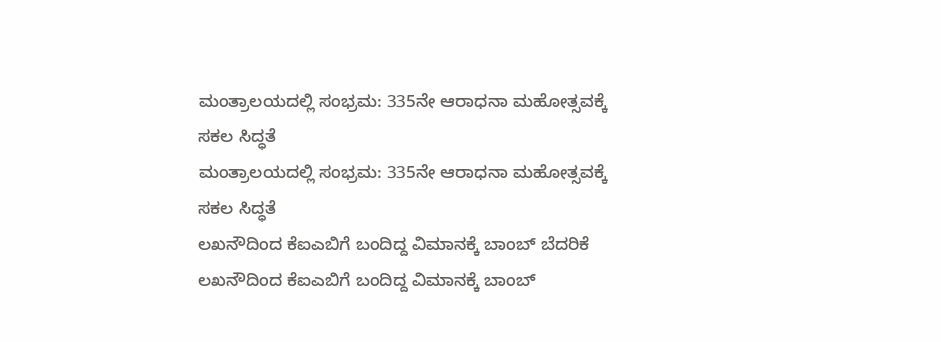ಮಂತ್ರಾಲಯದಲ್ಲಿ ಸಂಭ್ರಮ: 335ನೇ ಆರಾಧನಾ ಮಹೋತ್ಸವಕ್ಕೆ ಸಕಲ ಸಿದ್ಧತೆ
ಮಂತ್ರಾಲಯದಲ್ಲಿ ಸಂಭ್ರಮ: 335ನೇ ಆರಾಧನಾ ಮಹೋತ್ಸವಕ್ಕೆ ಸಕಲ ಸಿದ್ಧತೆ
ಲಖನೌದಿಂದ ಕೆಐಎಬಿಗೆ ಬಂದಿದ್ದ ವಿಮಾನಕ್ಕೆ ಬಾಂಬ್ ಬೆದರಿಕೆ
ಲಖನೌದಿಂದ ಕೆಐಎಬಿಗೆ ಬಂದಿದ್ದ ವಿಮಾನಕ್ಕೆ ಬಾಂಬ್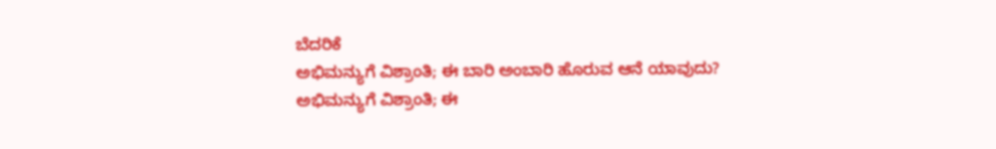ಬೆದರಿಕೆ
ಅಭಿಮನ್ಯುಗೆ ವಿಶ್ರಾಂತಿ; ಈ ಬಾರಿ ಅಂಬಾರಿ ಹೊರುವ ಆನೆ ಯಾವುದು?
ಅಭಿಮನ್ಯುಗೆ ವಿಶ್ರಾಂತಿ; ಈ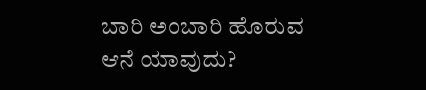ಬಾರಿ ಅಂಬಾರಿ ಹೊರುವ ಆನೆ ಯಾವುದು?